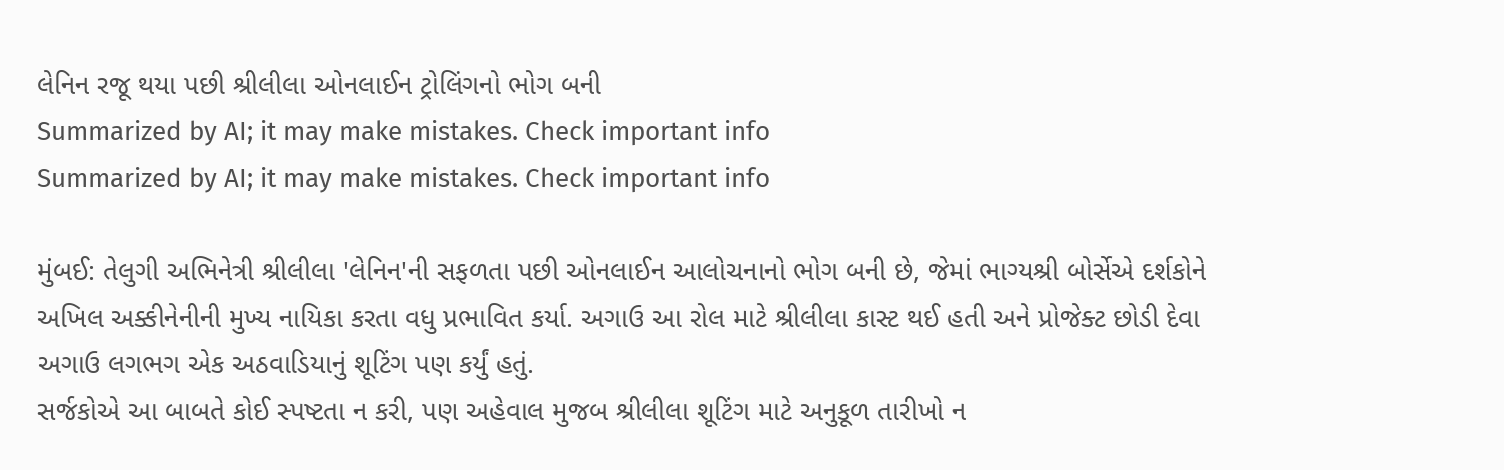લેનિન રજૂ થયા પછી શ્રીલીલા ઓનલાઈન ટ્રોલિંગનો ભોગ બની
Summarized by AI; it may make mistakes. Check important info
Summarized by AI; it may make mistakes. Check important info

મુંબઈ: તેલુગી અભિનેત્રી શ્રીલીલા 'લેનિન'ની સફળતા પછી ઓનલાઈન આલોચનાનો ભોગ બની છે, જેમાં ભાગ્યશ્રી બોર્સેએ દર્શકોને અખિલ અક્કીનેનીની મુખ્ય નાયિકા કરતા વધુ પ્રભાવિત કર્યા. અગાઉ આ રોલ માટે શ્રીલીલા કાસ્ટ થઈ હતી અને પ્રોજેક્ટ છોડી દેવા અગાઉ લગભગ એક અઠવાડિયાનું શૂટિંગ પણ કર્યું હતું.
સર્જકોએ આ બાબતે કોઈ સ્પષ્ટતા ન કરી, પણ અહેવાલ મુજબ શ્રીલીલા શૂટિંગ માટે અનુકૂળ તારીખો ન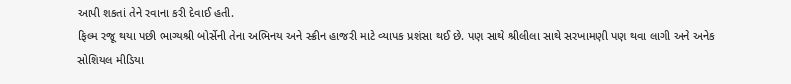આપી શકતાં તેને રવાના કરી દેવાઈ હતી.
ફિલ્મ રજૂ થયા પછી ભાગ્યશ્રી બોર્સેની તેના અભિનય અને સ્ક્રીન હાજરી માટે વ્યાપક પ્રશંસા થઈ છે. પણ સાથે શ્રીલીલા સાથે સરખામણી પણ થવા લાગી અને અનેક સોશિયલ મીડિયા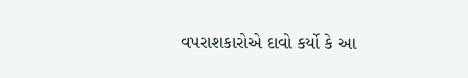વપરાશકારોએ દાવો કર્યો કે આ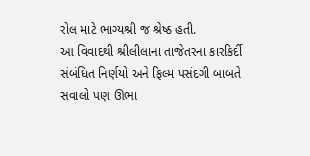રોલ માટે ભાગ્યશ્રી જ શ્રેષ્ઠ હતી.
આ વિવાદથી શ્રીલીલાના તાજેતરના કારકિર્દી સંબંધિત નિર્ણયો અને ફિલ્મ પસંદગી બાબતે સવાલો પણ ઊભા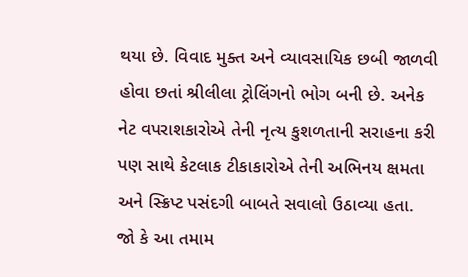થયા છે. વિવાદ મુક્ત અને વ્યાવસાયિક છબી જાળવી હોવા છતાં શ્રીલીલા ટ્રોલિંગનો ભોગ બની છે. અનેક નેટ વપરાશકારોએ તેની નૃત્ય કુશળતાની સરાહના કરી પણ સાથે કેટલાક ટીકાકારોએ તેની અભિનય ક્ષમતા અને સ્ક્રિપ્ટ પસંદગી બાબતે સવાલો ઉઠાવ્યા હતા.
જો કે આ તમામ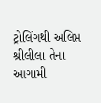ટ્રોલિંગથી અલિપ્ત શ્રીલીલા તેના આગામી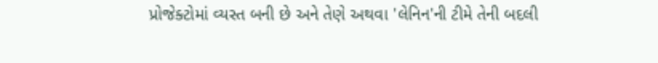પ્રોજેક્ટોમાં વ્યસ્ત બની છે અને તેણે અથવા 'લેનિન'ની ટીમે તેની બદલી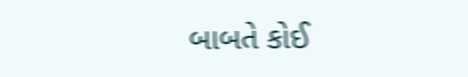બાબતે કોઈ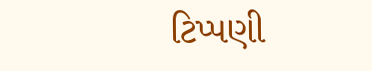ટિપ્પણી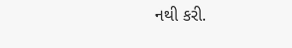નથી કરી.